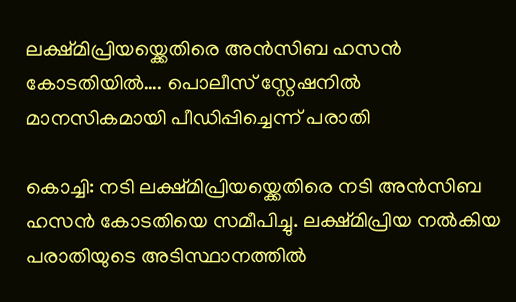ലക്ഷ്മിപ്രിയയ്ക്കെതിരെ അൻസിബ ഹസൻ കോടതിയിൽ…. പൊലീസ് സ്റ്റേഷനിൽ മാനസികമായി പീഡിപ്പിച്ചെന്ന് പരാതി

കൊച്ചി: നടി ലക്ഷ്മിപ്രിയയ്ക്കെതിരെ നടി അൻസിബ ഹസൻ കോടതിയെ സമീപിച്ചു. ലക്ഷ്മിപ്രിയ നൽകിയ പരാതിയുടെ അടിസ്ഥാനത്തിൽ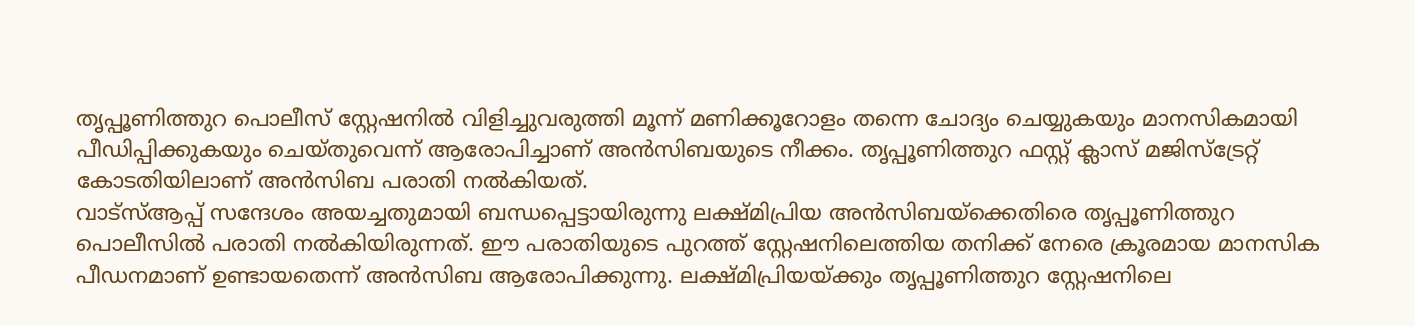തൃപ്പൂണിത്തുറ പൊലീസ് സ്റ്റേഷനിൽ വിളിച്ചുവരുത്തി മൂന്ന് മണിക്കൂറോളം തന്നെ ചോദ്യം ചെയ്യുകയും മാനസികമായി പീഡിപ്പിക്കുകയും ചെയ്തുവെന്ന് ആരോപിച്ചാണ് അൻസിബയുടെ നീക്കം. തൃപ്പൂണിത്തുറ ഫസ്റ്റ് ക്ലാസ് മജിസ്ട്രേറ്റ് കോടതിയിലാണ് അൻസിബ പരാതി നൽകിയത്.
വാട്സ്ആപ്പ് സന്ദേശം അയച്ചതുമായി ബന്ധപ്പെട്ടായിരുന്നു ലക്ഷ്മിപ്രിയ അൻസിബയ്ക്കെതിരെ തൃപ്പൂണിത്തുറ പൊലീസിൽ പരാതി നൽകിയിരുന്നത്. ഈ പരാതിയുടെ പുറത്ത് സ്റ്റേഷനിലെത്തിയ തനിക്ക് നേരെ ക്രൂരമായ മാനസിക പീഡനമാണ് ഉണ്ടായതെന്ന് അൻസിബ ആരോപിക്കുന്നു. ലക്ഷ്മിപ്രിയയ്ക്കും തൃപ്പൂണിത്തുറ സ്റ്റേഷനിലെ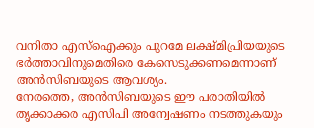വനിതാ എസ്ഐക്കും പുറമേ ലക്ഷ്മിപ്രിയയുടെ ഭർത്താവിനുമെതിരെ കേസെടുക്കണമെന്നാണ് അൻസിബയുടെ ആവശ്യം.
നേരത്തെ, അൻസിബയുടെ ഈ പരാതിയിൽ തൃക്കാക്കര എസിപി അന്വേഷണം നടത്തുകയും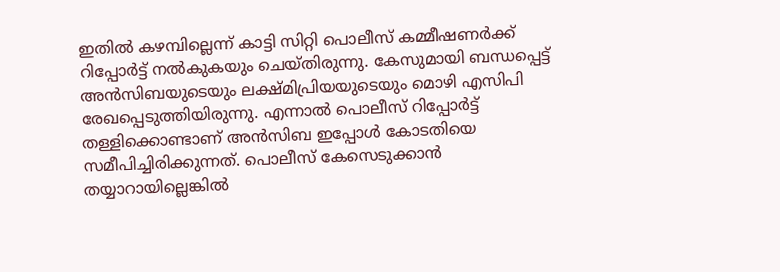ഇതിൽ കഴമ്പില്ലെന്ന് കാട്ടി സിറ്റി പൊലീസ് കമ്മീഷണർക്ക് റിപ്പോർട്ട് നൽകുകയും ചെയ്തിരുന്നു. കേസുമായി ബന്ധപ്പെട്ട് അൻസിബയുടെയും ലക്ഷ്മിപ്രിയയുടെയും മൊഴി എസിപി രേഖപ്പെടുത്തിയിരുന്നു. എന്നാൽ പൊലീസ് റിപ്പോർട്ട് തള്ളിക്കൊണ്ടാണ് അൻസിബ ഇപ്പോൾ കോടതിയെ സമീപിച്ചിരിക്കുന്നത്. പൊലീസ് കേസെടുക്കാൻ തയ്യാറായില്ലെങ്കിൽ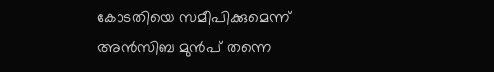കോടതിയെ സമീപിക്കുമെന്ന് അൻസിബ മുൻപ് തന്നെ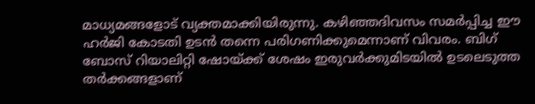മാധ്യമങ്ങളോട് വ്യക്തമാക്കിയിരുന്നു. കഴിഞ്ഞദിവസം സമർപ്പിച്ച ഈ ഹർജി കോടതി ഉടൻ തന്നെ പരിഗണിക്കുമെന്നാണ് വിവരം. ബിഗ് ബോസ് റിയാലിറ്റി ഷോയ്ക്ക് ശേഷം ഇരുവർക്കുമിടയിൽ ഉടലെടുത്ത തർക്കങ്ങളാണ്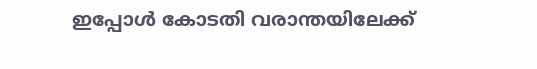ഇപ്പോൾ കോടതി വരാന്തയിലേക്ക്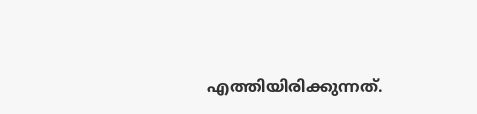എത്തിയിരിക്കുന്നത്.